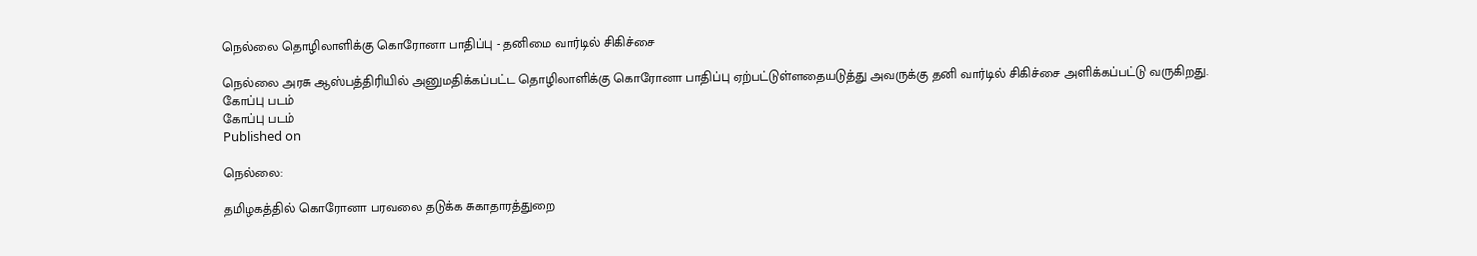நெல்லை தொழிலாளிக்கு கொரோனா பாதிப்பு - தனிமை வார்டில் சிகிச்சை

நெல்லை அரசு ஆஸ்பத்திரியில் அனுமதிக்கப்பட்ட தொழிலாளிக்கு கொரோனா பாதிப்பு ஏற்பட்டுள்ளதையடுத்து அவருக்கு தனி வார்டில் சிகிச்சை அளிக்கப்பட்டு வருகிறது.
கோப்பு படம்
கோப்பு படம்
Published on

நெல்லை:

தமிழகத்தில் கொரோனா பரவலை தடுக்க சுகாதாரத்துறை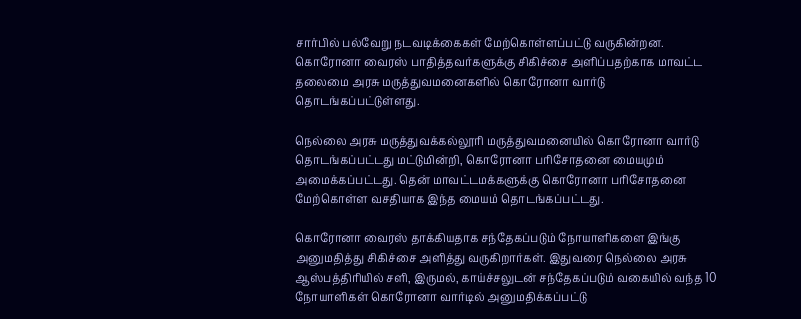சார்பில் பல்வேறு நடவடிக்கைகள் மேற்கொள்ளப்பட்டு வருகின்றன. கொரோனா வைரஸ் பாதித்தவர்களுக்கு சிகிச்சை அளிப்பதற்காக மாவட்ட தலைமை அரசு மருத்துவமனைகளில் கொரோனா வார்டு தொடங்கப்பட்டுள்ளது.

நெல்லை அரசு மருத்துவக்கல்லூரி மருத்துவமனையில் கொரோனா வார்டு தொடங்கப்பட்டது மட்டுமின்றி, கொரோனா பரிசோதனை மையமும் அமைக்கப்பட்டது. தென் மாவட்டமக்களுக்கு கொரோனா பரிசோதனை மேற்கொள்ள வசதியாக இந்த மையம் தொடங்கப்பட்டது.

கொரோனா வைரஸ் தாக்கியதாக சந்தேகப்படும் நோயாளிகளை இங்கு அனுமதித்து சிகிச்சை அளித்து வருகிறார்கள். இதுவரை நெல்லை அரசு ஆஸ்பத்திரியில் சளி, இருமல், காய்ச்சலுடன் சந்தேகப்படும் வகையில் வந்த 10 நோயாளிகள் கொரோனா வார்டில் அனுமதிக்கப்பட்டு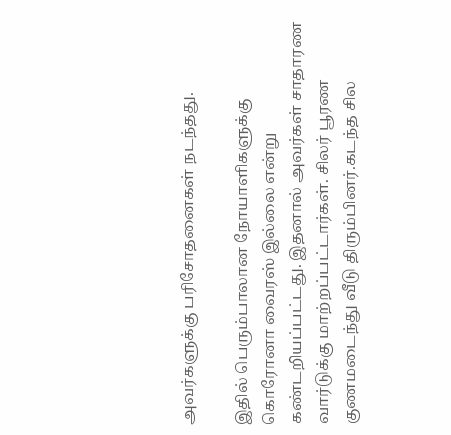அவர்களுக்கு பரிசோதனைகள் நடந்தது.

இதில் பெரும்பாலான நோயாளிகளுக்கு கொரோனா வைரஸ் இல்லை என்று கண்டறியப்பட்டது. இதனால் அவர்கள் சாதாரண வார்டுக்கு மாற்றப்பட்டார்கள். சிலர் பூரண குணமடைந்து வீடு திரும்பினர்.கடந்த சில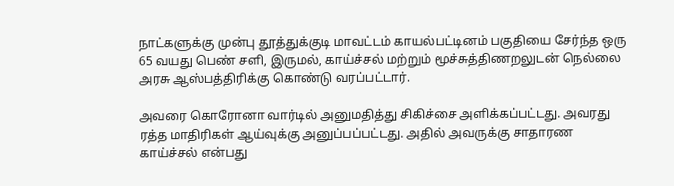நாட்களுக்கு முன்பு தூத்துக்குடி மாவட்டம் காயல்பட்டினம் பகுதியை சேர்ந்த ஒரு 65 வயது பெண் சளி, இருமல், காய்ச்சல் மற்றும் மூச்சுத்திணறலுடன் நெல்லை அரசு ஆஸ்பத்திரிக்கு கொண்டு வரப்பட்டார்.

அவரை கொரோனா வார்டில் அனுமதித்து சிகிச்சை அளிக்கப்பட்டது. அவரது ரத்த மாதிரிகள் ஆய்வுக்கு அனுப்பப்பட்டது. அதில் அவருக்கு சாதாரண காய்ச்சல் என்பது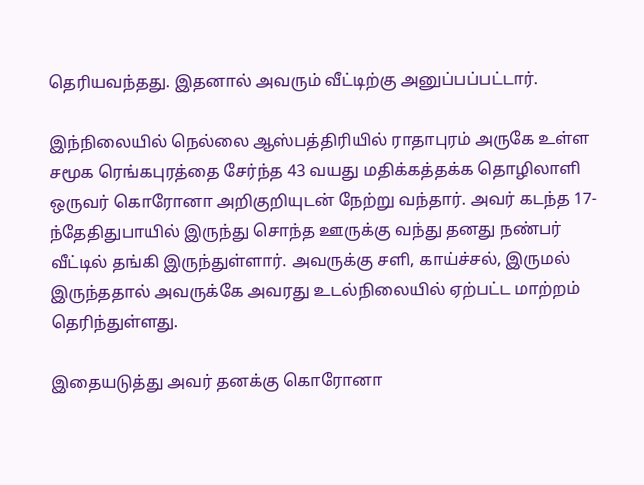தெரியவந்தது. இதனால் அவரும் வீட்டிற்கு அனுப்பப்பட்டார்.

இந்நிலையில் நெல்லை ஆஸ்பத்திரியில் ராதாபுரம் அருகே உள்ள சமூக ரெங்கபுரத்தை சேர்ந்த 43 வயது மதிக்கத்தக்க தொழிலாளி ஒருவர் கொரோனா அறிகுறியுடன் நேற்று வந்தார். அவர் கடந்த 17-ந்தேதிதுபாயில் இருந்து சொந்த ஊருக்கு வந்து தனது நண்பர் வீட்டில் தங்கி இருந்துள்ளார். அவருக்கு சளி, காய்ச்சல், இருமல் இருந்ததால் அவருக்கே அவரது உடல்நிலையில் ஏற்பட்ட மாற்றம் தெரிந்துள்ளது.

இதையடுத்து அவர் தனக்கு கொரோனா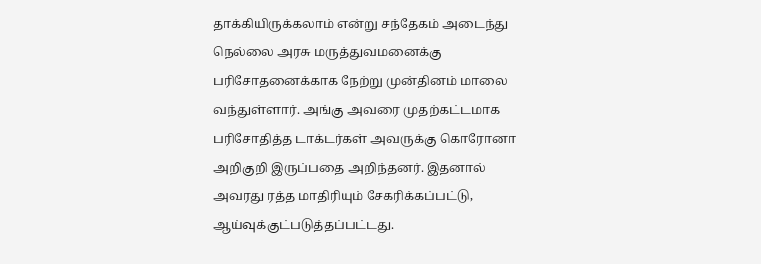தாக்கியிருக்கலாம் என்று சந்தேகம் அடைந்து நெல்லை அரசு மருத்துவமனைக்கு பரிசோதனைக்காக நேற்று முன்தினம் மாலை வந்துள்ளார். அங்கு அவரை முதற்கட்டமாக பரிசோதித்த டாக்டர்கள் அவருக்கு கொரோனா அறிகுறி இருப்பதை அறிந்தனர். இதனால் அவரது ரத்த மாதிரியும் சேகரிக்கப்பட்டு, ஆய்வுக்குட்படுத்தப்பட்டது.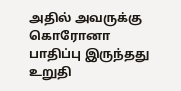அதில் அவருக்கு கொரோனா பாதிப்பு இருந்தது உறுதி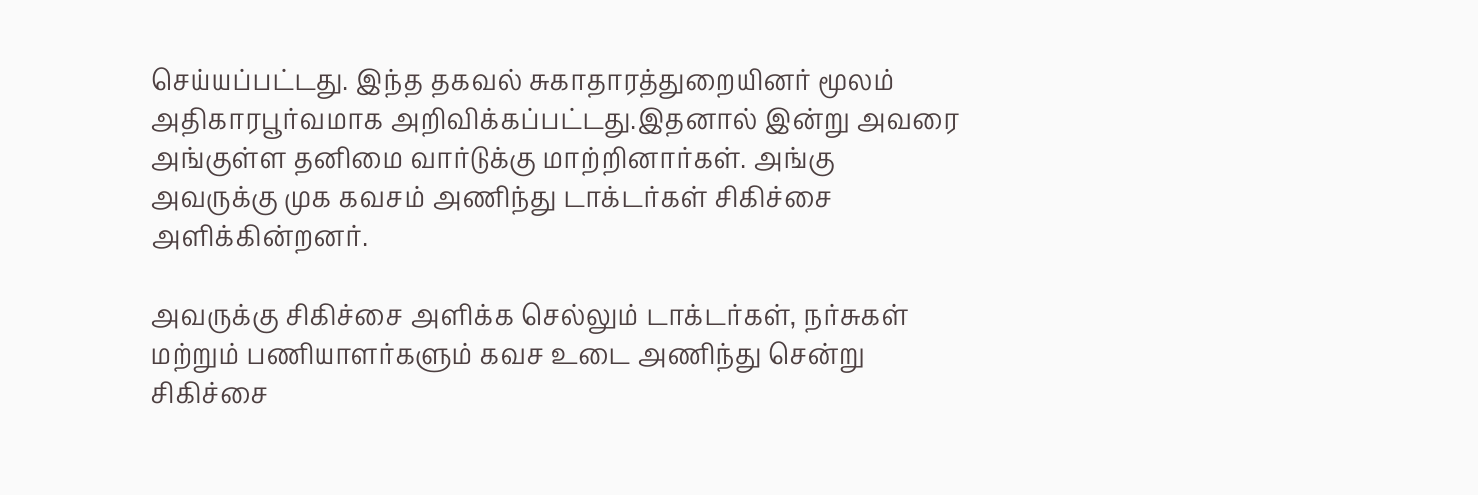செய்யப்பட்டது. இந்த தகவல் சுகாதாரத்துறையினர் மூலம் அதிகாரபூர்வமாக அறிவிக்கப்பட்டது.இதனால் இன்று அவரை அங்குள்ள தனிமை வார்டுக்கு மாற்றினார்கள். அங்கு அவருக்கு முக கவசம் அணிந்து டாக்டர்கள் சிகிச்சை அளிக்கின்றனர்.

அவருக்கு சிகிச்சை அளிக்க செல்லும் டாக்டர்கள், நர்சுகள் மற்றும் பணியாளர்களும் கவச உடை அணிந்து சென்று சிகிச்சை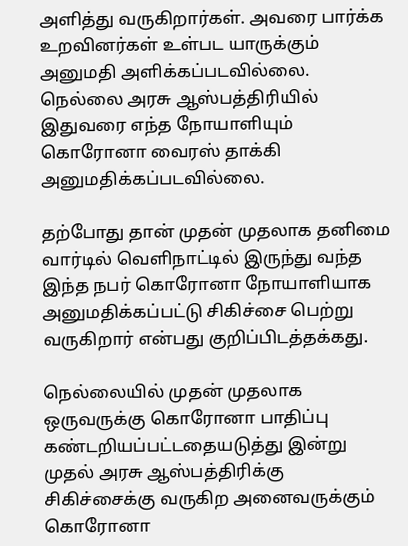அளித்து வருகிறார்கள். அவரை பார்க்க உறவினர்கள் உள்பட யாருக்கும் அனுமதி அளிக்கப்படவில்லை. நெல்லை அரசு ஆஸ்பத்திரியில் இதுவரை எந்த நோயாளியும் கொரோனா வைரஸ் தாக்கி அனுமதிக்கப்படவில்லை.

தற்போது தான் முதன் முதலாக தனிமை வார்டில் வெளிநாட்டில் இருந்து வந்த இந்த நபர் கொரோனா நோயாளியாக அனுமதிக்கப்பட்டு சிகிச்சை பெற்று வருகிறார் என்பது குறிப்பிடத்தக்கது.

நெல்லையில் முதன் முதலாக ஒருவருக்கு கொரோனா பாதிப்பு கண்டறியப்பட்டதையடுத்து இன்று முதல் அரசு ஆஸ்பத்திரிக்கு சிகிச்சைக்கு வருகிற அனைவருக்கும் கொரோனா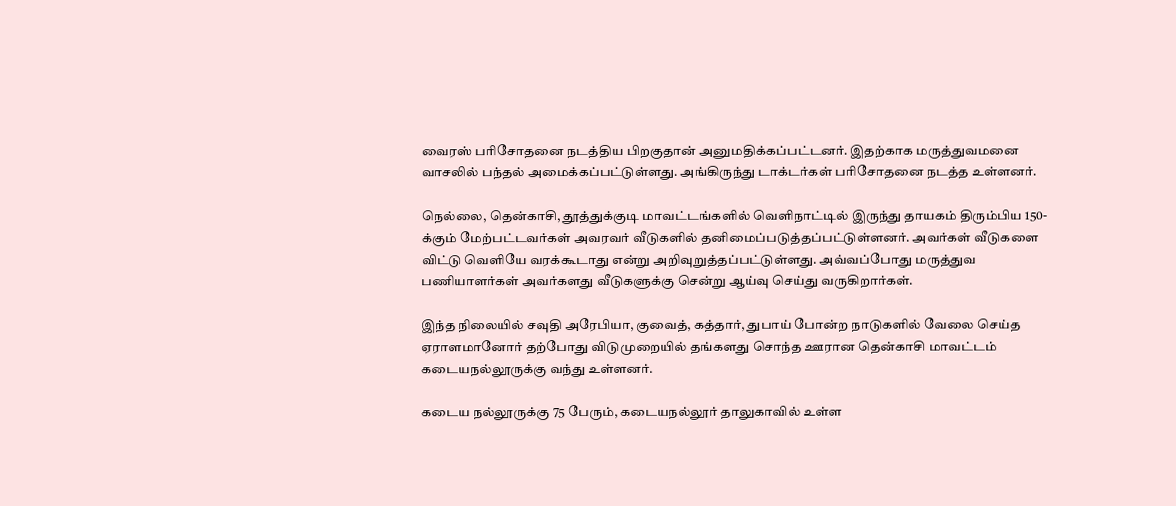வைரஸ் பரிசோதனை நடத்திய பிறகுதான் அனுமதிக்கப்பட்டனர். இதற்காக மருத்துவமனை வாசலில் பந்தல் அமைக்கப்பட்டுள்ளது. அங்கிருந்து டாக்டர்கள் பரிசோதனை நடத்த உள்ளனர்.

நெல்லை, தென்காசி, தூத்துக்குடி மாவட்டங்களில் வெளிநாட்டில் இருந்து தாயகம் திரும்பிய 150-க்கும் மேற்பட்டவர்கள் அவரவர் வீடுகளில் தனிமைப்படுத்தப்பட்டுள்ளனர். அவர்கள் வீடுகளை விட்டு வெளியே வரக்கூடாது என்று அறிவுறுத்தப்பட்டுள்ளது. அவ்வப்போது மருத்துவ பணியாளர்கள் அவர்களது வீடுகளுக்கு சென்று ஆய்வு செய்து வருகிறார்கள்.

இந்த நிலையில் சவுதி அரேபியா, குவைத், கத்தார், துபாய் போன்ற நாடுகளில் வேலை செய்த ஏராளமானோர் தற்போது விடுமுறையில் தங்களது சொந்த ஊரான தென்காசி மாவட்டம் கடையநல்லூருக்கு வந்து உள்ளனர்.

கடைய நல்லூருக்கு 75 பேரும், கடையநல்லூர் தாலுகாவில் உள்ள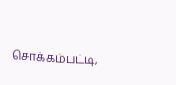சொக்கம்பட்டி,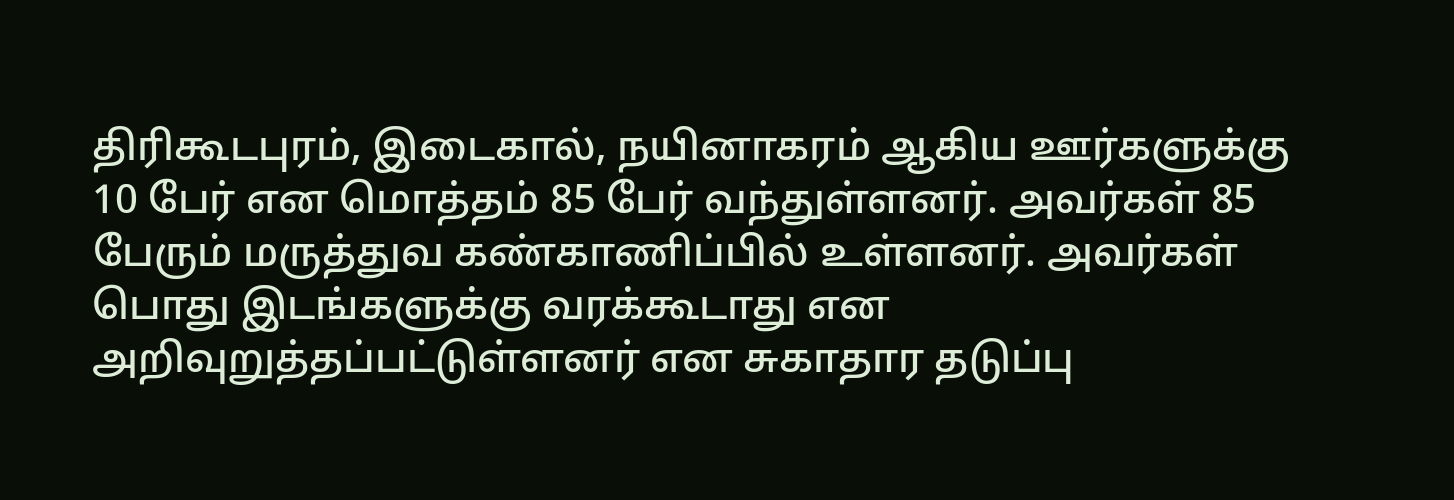திரிகூடபுரம், இடைகால், நயினாகரம் ஆகிய ஊர்களுக்கு 10 பேர் என மொத்தம் 85 பேர் வந்துள்ளனர். அவர்கள் 85 பேரும் மருத்துவ கண்காணிப்பில் உள்ளனர். அவர்கள் பொது இடங்களுக்கு வரக்கூடாது என அறிவுறுத்தப்பட்டுள்ளனர் என சுகாதார தடுப்பு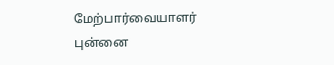மேற்பார்வையாளர் புன்னை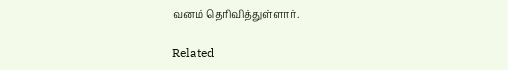வனம் தெரிவித்துள்ளார்.

Related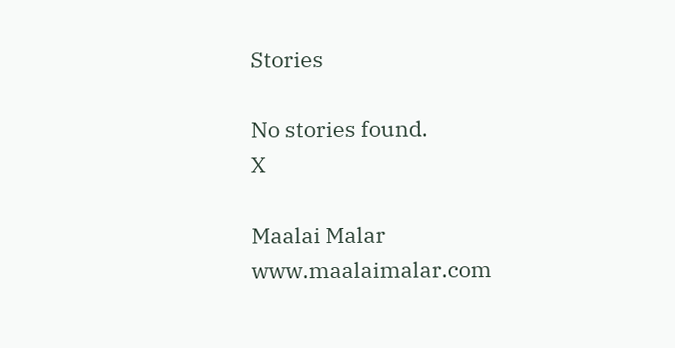Stories

No stories found.
X

Maalai Malar
www.maalaimalar.com